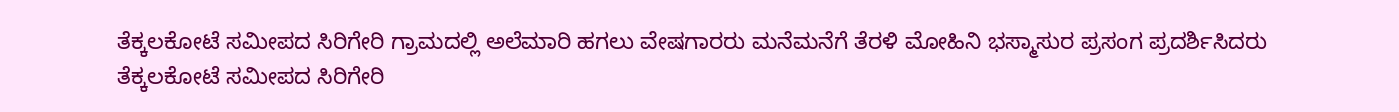ತೆಕ್ಕಲಕೋಟೆ ಸಮೀಪದ ಸಿರಿಗೇರಿ ಗ್ರಾಮದಲ್ಲಿ ಅಲೆಮಾರಿ ಹಗಲು ವೇಷಗಾರರು ಮನೆಮನೆಗೆ ತೆರಳಿ ಮೋಹಿನಿ ಭಸ್ಮಾಸುರ ಪ್ರಸಂಗ ಪ್ರದರ್ಶಿಸಿದರು
ತೆಕ್ಕಲಕೋಟೆ ಸಮೀಪದ ಸಿರಿಗೇರಿ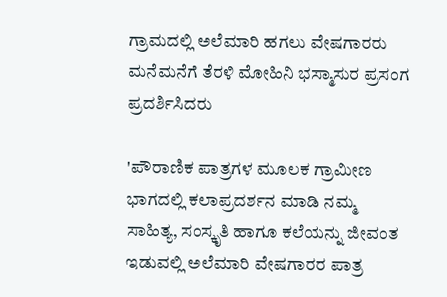ಗ್ರಾಮದಲ್ಲಿ ಅಲೆಮಾರಿ ಹಗಲು ವೇಷಗಾರರು ಮನೆಮನೆಗೆ ತೆರಳಿ ಮೋಹಿನಿ ಭಸ್ಮಾಸುರ ಪ್ರಸಂಗ ಪ್ರದರ್ಶಿಸಿದರು

'ಪೌರಾಣಿಕ ಪಾತ್ರಗಳ ಮೂಲಕ ಗ್ರಾಮೀಣ ಭಾಗದಲ್ಲಿ ಕಲಾಪ್ರದರ್ಶನ ಮಾಡಿ ನಮ್ಮ ಸಾಹಿತ್ಯ, ಸಂಸ್ಕೃತಿ ಹಾಗೂ ಕಲೆಯನ್ನು ಜೀವಂತ ಇಡುವಲ್ಲಿ ಅಲೆಮಾರಿ ವೇಷಗಾರರ ಪಾತ್ರ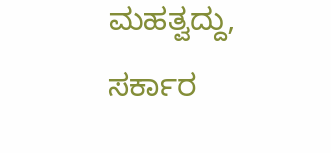ಮಹತ್ವದ್ದು, ಸರ್ಕಾರ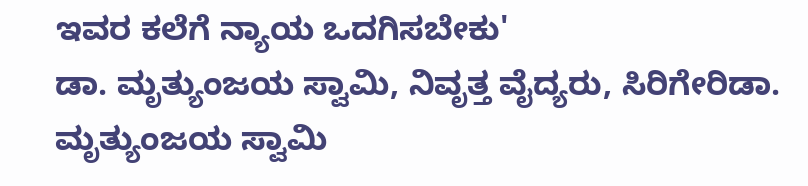ಇವರ ಕಲೆಗೆ ನ್ಯಾಯ ಒದಗಿಸಬೇಕು'
ಡಾ. ಮೃತ್ಯುಂಜಯ ಸ್ವಾಮಿ, ನಿವೃತ್ತ ವೈದ್ಯರು, ಸಿರಿಗೇರಿಡಾ. ಮೃತ್ಯುಂಜಯ ಸ್ವಾಮಿ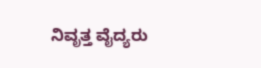ನಿವೃತ್ತ ವೈದ್ಯರು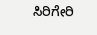ಸಿರಿಗೇರಿ